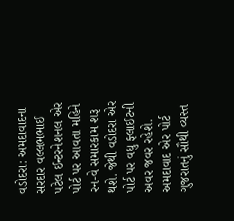વડોદરા: અમદાવાદના સરદાર વલ્લભભાઈ પટેલ ઈન્ટરનેશનલ એર પોર્ટ પર આવતા મહિને રન-વે સમારકામ શરૂ થશે. જેથી વડોદરા એર પોર્ટ પર વધુ ફ્લાઈટની અવર જવર રહેશે. અમદાવાદ એર પોર્ટ ગુજરાતનું સૌથી વ્યસ્ત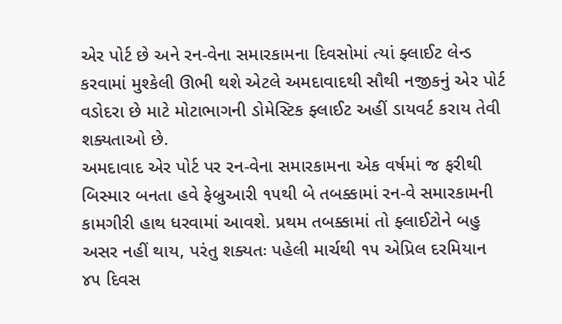એર પોર્ટ છે અને રન-વેના સમારકામના દિવસોમાં ત્યાં ફ્લાઈટ લેન્ડ કરવામાં મુશ્કેલી ઊભી થશે એટલે અમદાવાદથી સૌથી નજીકનું એર પોર્ટ વડોદરા છે માટે મોટાભાગની ડોમેસ્ટિક ફ્લાઈટ અહીં ડાયવર્ટ કરાય તેવી શક્યતાઓ છે.
અમદાવાદ એર પોર્ટ પર રન-વેના સમારકામના એક વર્ષમાં જ ફરીથી બિસ્માર બનતા હવે ફેબ્રુઆરી ૧૫થી બે તબક્કામાં રન-વે સમારકામની કામગીરી હાથ ધરવામાં આવશે. પ્રથમ તબક્કામાં તો ફ્લાઈટોને બહુ અસર નહીં થાય, પરંતુ શક્યતઃ પહેલી માર્ચથી ૧૫ એપ્રિલ દરમિયાન ૪૫ દિવસ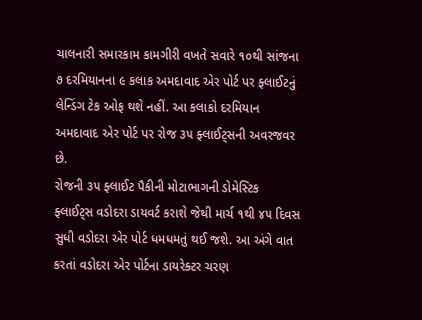ચાલનારી સમારકામ કામગીરી વખતે સવારે ૧૦થી સાંજના ૭ દરમિયાનના ૯ કલાક અમદાવાદ એર પોર્ટ પર ફ્લાઈટનું લેન્ડિંગ ટેક ઓફ થશે નહીં. આ કલાકો દરમિયાન અમદાવાદ એર પોર્ટ પર રોજ ૩૫ ફ્લાઈટ્સની અવરજવર છે.
રોજની ૩૫ ફ્લાઈટ પૈકીની મોટાભાગની ડોમેસ્ટિક ફ્લાઈટ્સ વડોદરા ડાયવર્ટ કરાશે જેથી માર્ચ ૧થી ૪૫ દિવસ સુધી વડોદરા એર પોર્ટ ધમધમતું થઈ જશે. આ અંગે વાત કરતાં વડોદરા એર પોર્ટના ડાયરેક્ટર ચરણ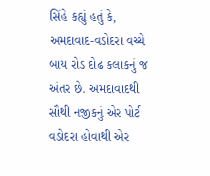સિંહે કહ્યું હતું કે, અમદાવાદ-વડોદરા વચ્ચે બાય રોડ દોઢ કલાકનું જ અંતર છે. અમદાવાદથી સૌથી નજીકનું એર પોર્ટ વડોદરા હોવાથી એર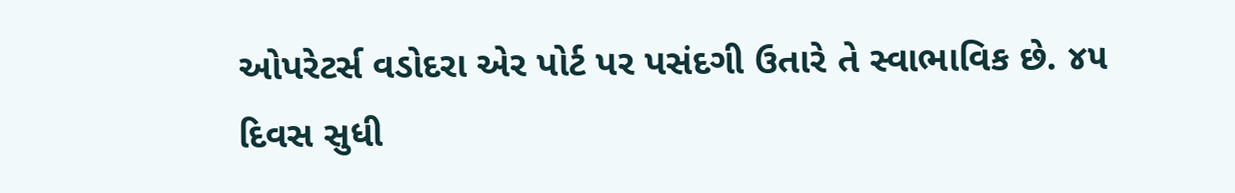ઓપરેટર્સ વડોદરા એર પોર્ટ પર પસંદગી ઉતારે તે સ્વાભાવિક છે. ૪૫ દિવસ સુધી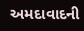અમદાવાદની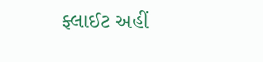ફ્લાઈટ અહીં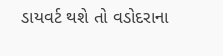ડાયવર્ટ થશે તો વડોદરાના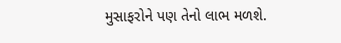મુસાફરોને પણ તેનો લાભ મળશે.